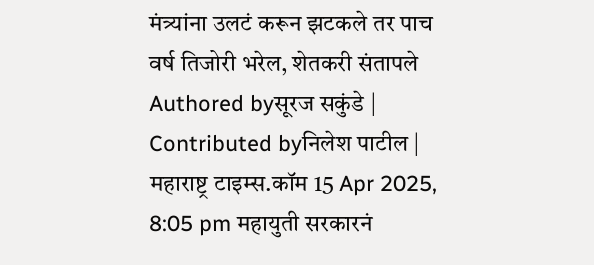मंत्र्यांना उलटं करून झटकले तर पाच वर्ष तिजोरी भरेल, शेतकरी संतापले
Authored byसूरज सकुंडे | Contributed byनिलेश पाटील | महाराष्ट्र टाइम्स.कॉम 15 Apr 2025, 8:05 pm महायुती सरकारनं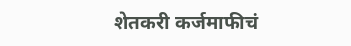शेतकरी कर्जमाफीचं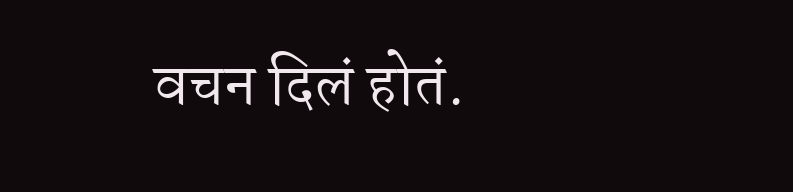वचन दिलं होतं.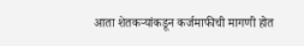आता शेतकऱ्यांकडून कर्जमाफीची मागणी होत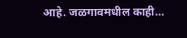आहे. जळगावमधील काही…